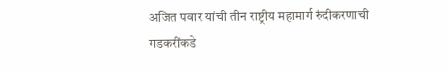अजित पवार यांची तीन राष्ट्रीय महामार्ग रुंदीकरणाची गडकरींकडे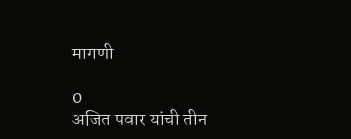मागणी

0
अजित पवार यांची तीन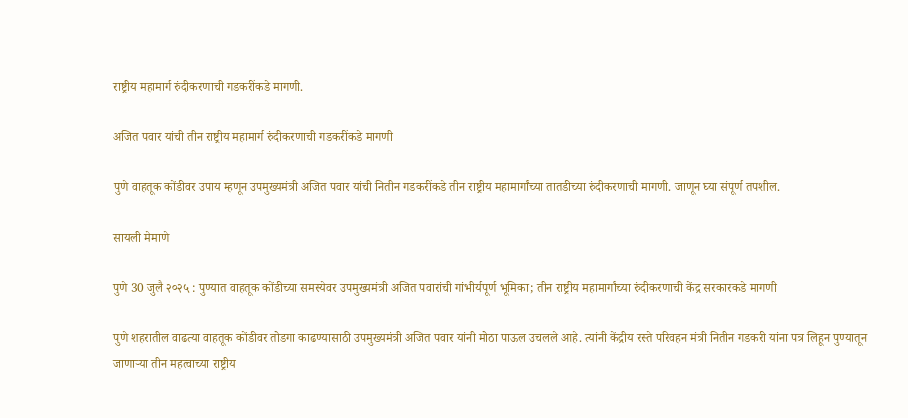राष्ट्रीय महामार्ग रुंदीकरणाची गडकरींकडे मागणी.

अजित पवार यांची तीन राष्ट्रीय महामार्ग रुंदीकरणाची गडकरींकडे मागणी

पुणे वाहतूक कोंडीवर उपाय म्हणून उपमुख्यमंत्री अजित पवार यांची नितीन गडकरींकडे तीन राष्ट्रीय महामार्गांच्या तातडीच्या रुंदीकरणाची मागणी. जाणून घ्या संपूर्ण तपशील.

सायली मेमाणे

पुणे 30 जुलै २०२५ : पुण्यात वाहतूक कोंडीच्या समस्येवर उपमुख्यमंत्री अजित पवारांची गांभीर्यपूर्ण भूमिका; तीन राष्ट्रीय महामार्गांच्या रुंदीकरणाची केंद्र सरकारकडे मागणी

पुणे शहरातील वाढत्या वाहतूक कोंडीवर तोडगा काढण्यासाठी उपमुख्यमंत्री अजित पवार यांनी मोठा पाऊल उचलले आहे. त्यांनी केंद्रीय रस्ते परिवहन मंत्री नितीन गडकरी यांना पत्र लिहून पुण्यातून जाणाऱ्या तीन महत्वाच्या राष्ट्रीय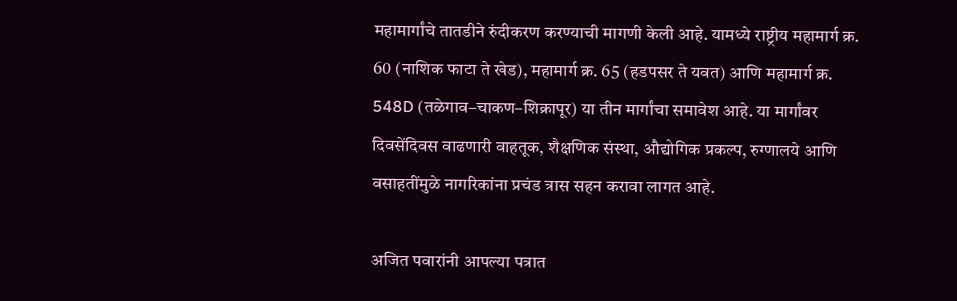महामार्गांचे तातडीने रुंदीकरण करण्याची मागणी केली आहे. यामध्ये राष्ट्रीय महामार्ग क्र. 60 (नाशिक फाटा ते खेड), महामार्ग क्र. 65 (हडपसर ते यवत) आणि महामार्ग क्र. 548D (तळेगाव–चाकण–शिक्रापूर) या तीन मार्गांचा समावेश आहे. या मार्गांवर दिवसेंदिवस वाढणारी वाहतूक, शैक्षणिक संस्था, औद्योगिक प्रकल्प, रुग्णालये आणि वसाहतींमुळे नागरिकांना प्रचंड त्रास सहन करावा लागत आहे.

अजित पवारांनी आपल्या पत्रात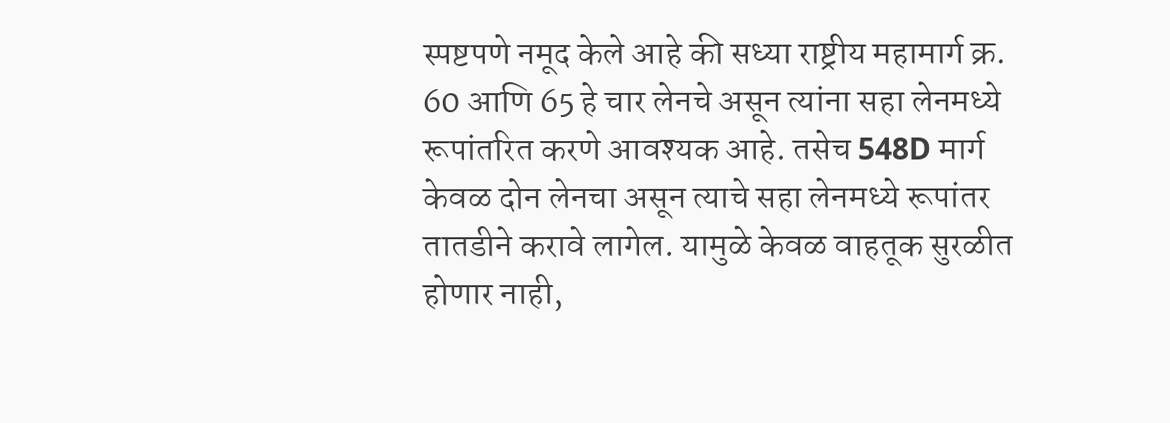स्पष्टपणे नमूद केले आहे की सध्या राष्ट्रीय महामार्ग क्र. 60 आणि 65 हे चार लेनचे असून त्यांना सहा लेनमध्ये रूपांतरित करणे आवश्यक आहे. तसेच 548D मार्ग केवळ दोन लेनचा असून त्याचे सहा लेनमध्ये रूपांतर तातडीने करावे लागेल. यामुळे केवळ वाहतूक सुरळीत होणार नाही,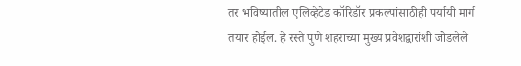तर भविष्यातील एलिव्हेटेड कॉरिडॉर प्रकल्पांसाठीही पर्यायी मार्ग तयार होईल. हे रस्ते पुणे शहराच्या मुख्य प्रवेशद्वारांशी जोडलेले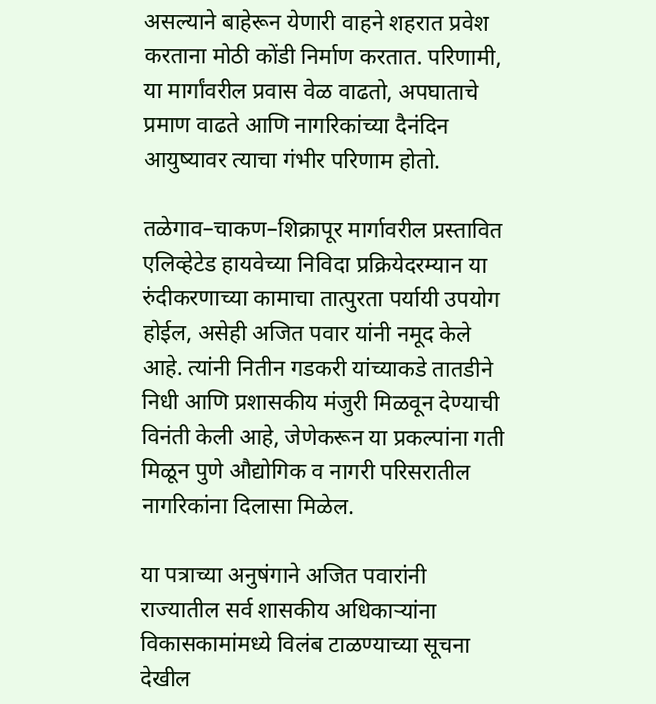असल्याने बाहेरून येणारी वाहने शहरात प्रवेश करताना मोठी कोंडी निर्माण करतात. परिणामी, या मार्गांवरील प्रवास वेळ वाढतो, अपघाताचे प्रमाण वाढते आणि नागरिकांच्या दैनंदिन आयुष्यावर त्याचा गंभीर परिणाम होतो.

तळेगाव–चाकण–शिक्रापूर मार्गावरील प्रस्तावित एलिव्हेटेड हायवेच्या निविदा प्रक्रियेदरम्यान या रुंदीकरणाच्या कामाचा तात्पुरता पर्यायी उपयोग होईल, असेही अजित पवार यांनी नमूद केले आहे. त्यांनी नितीन गडकरी यांच्याकडे तातडीने निधी आणि प्रशासकीय मंजुरी मिळवून देण्याची विनंती केली आहे, जेणेकरून या प्रकल्पांना गती मिळून पुणे औद्योगिक व नागरी परिसरातील नागरिकांना दिलासा मिळेल.

या पत्राच्या अनुषंगाने अजित पवारांनी राज्यातील सर्व शासकीय अधिकाऱ्यांना विकासकामांमध्ये विलंब टाळण्याच्या सूचना देखील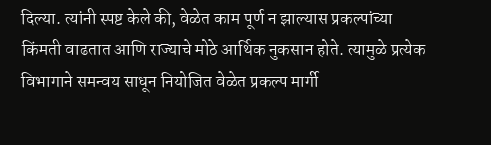दिल्या. त्यांनी स्पष्ट केले की, वेळेत काम पूर्ण न झाल्यास प्रकल्पांच्या किंमती वाढतात आणि राज्याचे मोठे आर्थिक नुकसान होते. त्यामुळे प्रत्येक विभागाने समन्वय साधून नियोजित वेळेत प्रकल्प मार्गी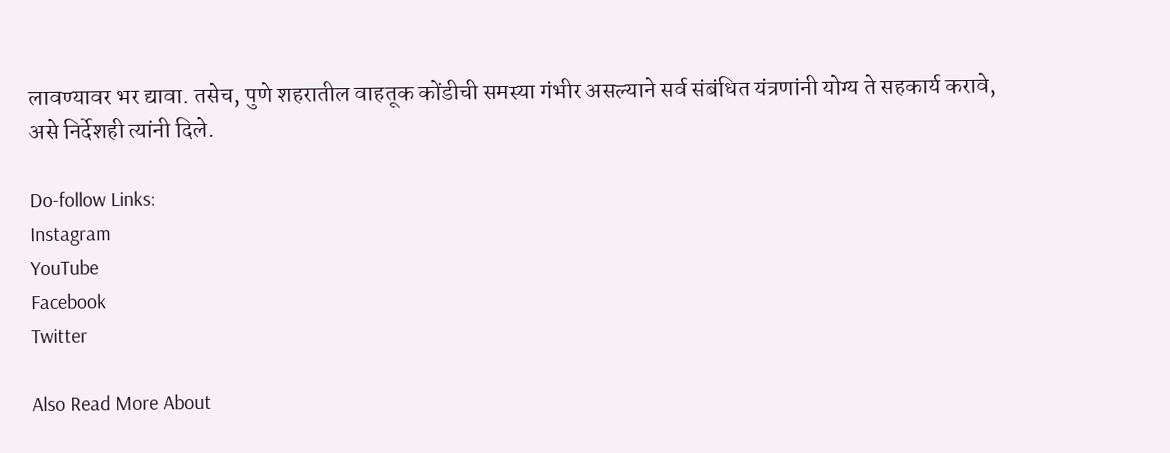लावण्यावर भर द्यावा. तसेच, पुणे शहरातील वाहतूक कोंडीची समस्या गंभीर असल्याने सर्व संबंधित यंत्रणांनी योग्य ते सहकार्य करावे, असे निर्देशही त्यांनी दिले.

Do-follow Links:
Instagram
YouTube
Facebook
Twitter

Also Read More About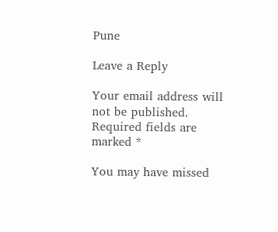Pune

Leave a Reply

Your email address will not be published. Required fields are marked *

You may have missed